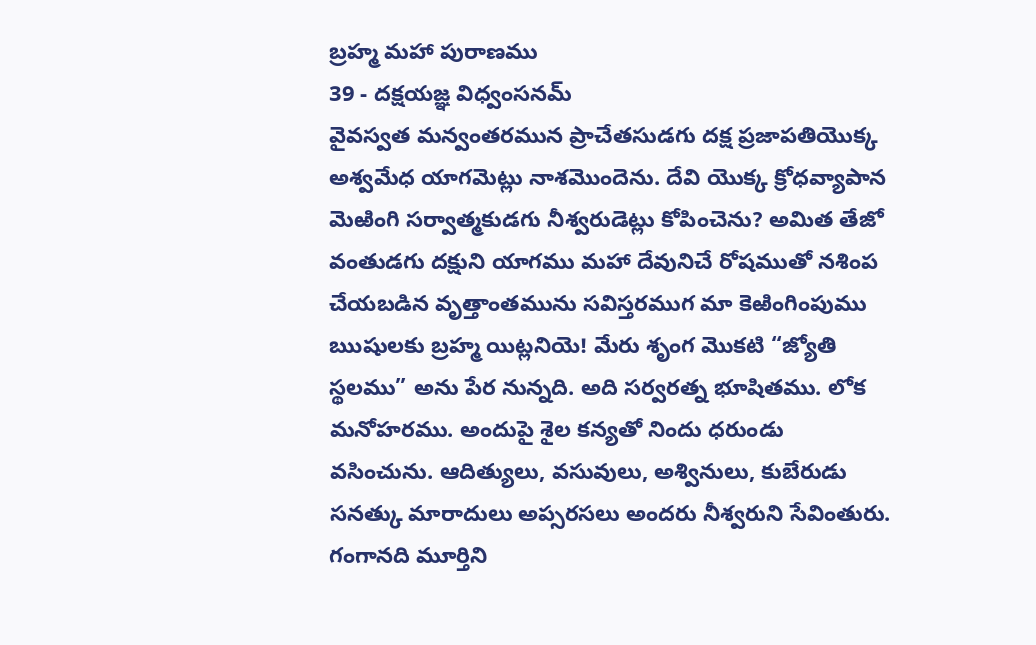బ్రహ్మ మహా పురాణము
39 - దక్షయజ్ఞ విధ్వంసనమ్
వైవస్వత మన్వంతరమున ప్రాచేతసుడగు దక్ష ప్రజాపతియొక్క అశ్వమేధ యాగమెట్లు నాశమొందెను. దేవి యొక్క క్రోధవ్యాపాన మెఱింగి సర్వాత్మకుడగు నీశ్వరుడెట్లు కోపించెను? అమిత తేజో వంతుడగు దక్షుని యాగము మహా దేవునిచే రోషముతో నశింప చేయబడిన వృత్తాంతమును సవిస్తరముగ మా కెఱింగింపుము
ఋషులకు బ్రహ్మ యిట్లనియె! మేరు శృంగ మొకటి “జ్యోతి స్థలము” అను పేర నున్నది. అది సర్వరత్న భూషితము. లోక మనోహరము. అందుపై శైల కన్యతో నిందు ధరుండు వసించును. ఆదిత్యులు, వసువులు, అశ్వినులు, కుబేరుడు సనత్కు మారాదులు అప్సరసలు అందరు నీశ్వరుని సేవింతురు. గంగానది మూర్తిని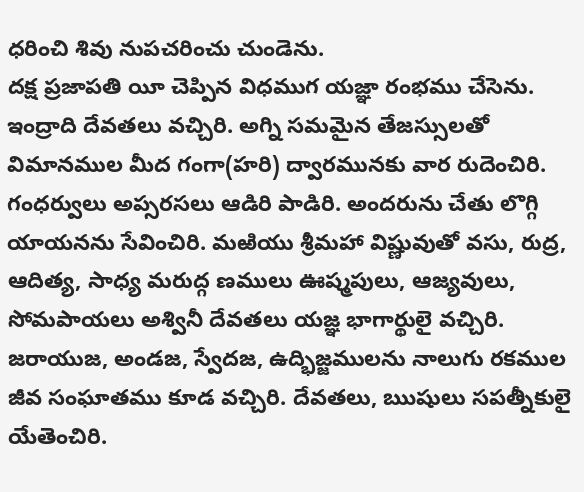ధరించి శివు నుపచరించు చుండెను.
దక్ష ప్రజాపతి యీ చెప్పిన విధముగ యజ్ఞా రంభము చేసెను. ఇంద్రాది దేవతలు వచ్చిరి. అగ్ని సమమైన తేజస్సులతో విమానముల మీద గంగా(హరి) ద్వారమునకు వార రుదెంచిరి. గంధర్వులు అప్సరసలు ఆడిరి పాడిరి. అందరును చేతు లొగ్గి యాయనను సేవించిరి. మఱియు శ్రీమహా విష్ణువుతో వసు, రుద్ర, ఆదిత్య, సాధ్య మరుద్గ ణములు ఊష్మపులు, ఆజ్యవులు, సోమపాయలు అశ్వినీ దేవతలు యజ్ఞ భాగార్థులై వచ్చిరి. జరాయుజ, అండజ, స్వేదజ, ఉద్భిజ్జములను నాలుగు రకముల జీవ సంఘాతము కూడ వచ్చిరి. దేవతలు, ఋషులు సపత్నీకులై యేతెంచిరి.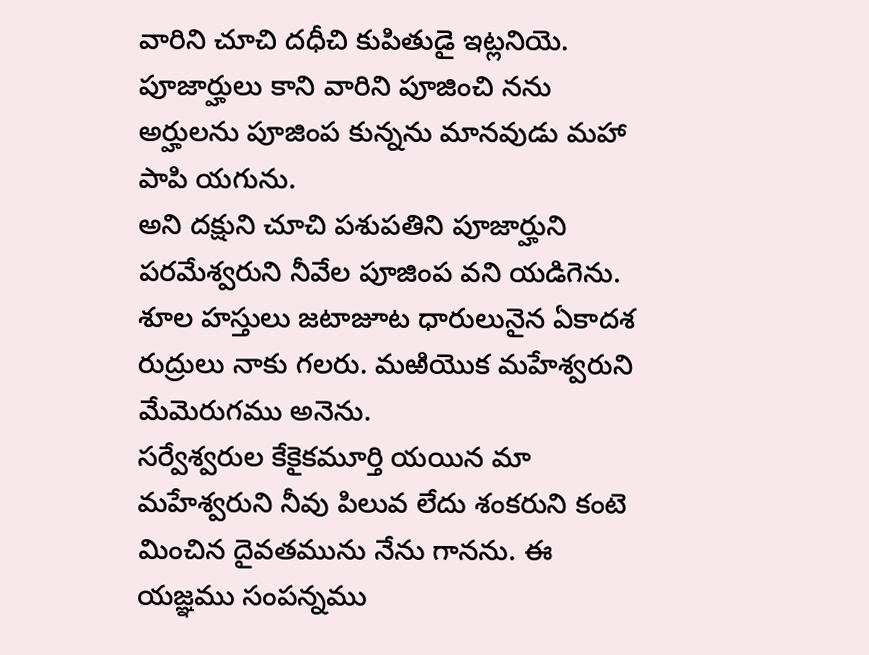వారిని చూచి దధీచి కుపితుడై ఇట్లనియె.
పూజార్హులు కాని వారిని పూజించి నను అర్హులను పూజింప కున్నను మానవుడు మహా పాపి యగును.
అని దక్షుని చూచి పశుపతిని పూజార్హుని పరమేశ్వరుని నీవేల పూజింప వని యడిగెను.
శూల హస్తులు జటాజూట ధారులునైన ఏకాదశ రుద్రులు నాకు గలరు. మఱియొక మహేశ్వరుని మేమెరుగము అనెను.
సర్వేశ్వరుల కేకైకమూర్తి యయిన మా మహేశ్వరుని నీవు పిలువ లేదు శంకరుని కంటె మించిన దైవతమును నేను గానను. ఈ యజ్ఞము సంపన్నము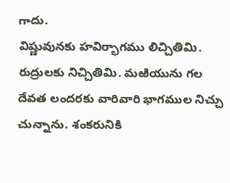గాదు.
విష్ణువునకు హవిర్భాగము లిచ్చితిమి. రుద్రులకు నిచ్చితిమి. మఱియును గల దేవత లందరకు వారివారి భాగముల నిచ్చు చున్నాను. శంకరునికి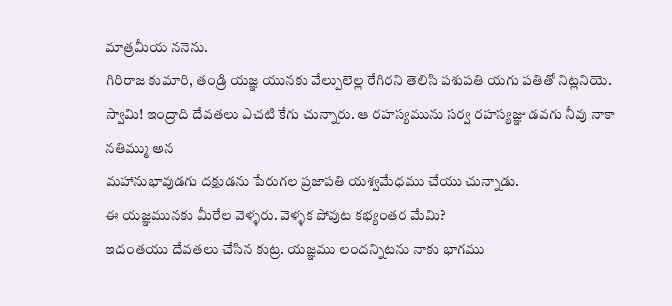మాత్రమీయ ననెను.
గిరిరాజ కుమారి, తండ్రి యజ్ఞ యునకు వేల్పులెల్ల రేగిరని తెలిసి పశుపతి యగు పతితో నిట్లనియె.
స్వామి! ఇంద్రాది దేవతలు ఎచటి కేగు చున్నారు. ఆ రహస్యమును సర్వ రహస్యజ్ఞు డవగు నీవు నాకా నతిమ్ము అన
మహానుభావుడగు దక్షుడను పేరుగల ప్రజాపతి యశ్వమేధము చేయు చున్నాడు.
ఈ యజ్ఞమునకు మీరేల వెళ్ళరు. వెళ్ళక పోవుట కభ్యంతర మేమి?
ఇదంతయు దేవతలు చేసిన కుట్ర. యజ్ఞము లందన్నిటను నాకు భాగము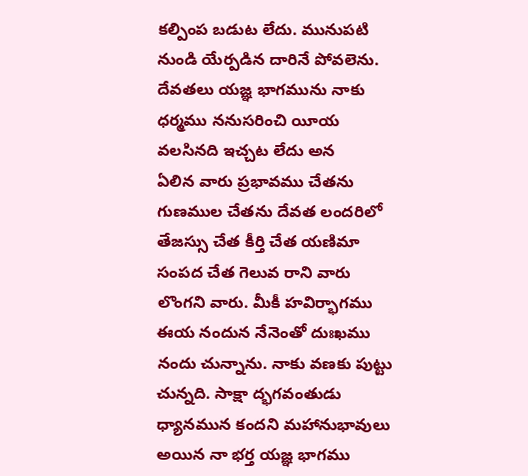కల్పింప బడుట లేదు. మునుపటి నుండి యేర్పడిన దారినే పోవలెను. దేవతలు యజ్ఞ భాగమును నాకు ధర్మము ననుసరించి యీయ వలసినది ఇచ్చట లేదు అన
ఏలిన వారు ప్రభావము చేతను గుణముల చేతను దేవత లందరిలో తేజస్సు చేత కీర్తి చేత యణిమా సంపద చేత గెలువ రాని వారు లొంగని వారు. మీకీ హవిర్భాగము ఈయ నందున నేనెంతో దుఃఖము నందు చున్నాను. నాకు వణకు పుట్టు చున్నది. సాక్షా ద్భగవంతుడు ధ్యానమున కందని మహానుభావులు అయిన నా భర్త యజ్ఞ భాగము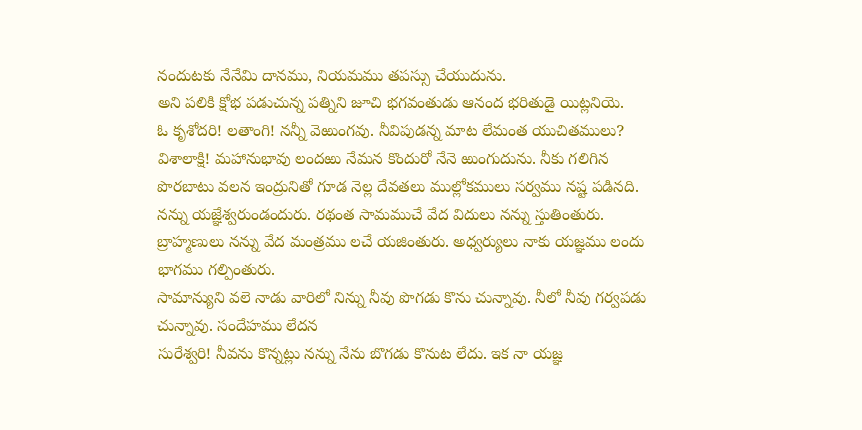నందుటకు నేనేమి దానము, నియమము తపస్సు చేయుదును.
అని పలికి క్షోభ పడుచున్న పత్నిని జూచి భగవంతుడు ఆనంద భరితుడై యిట్లనియె.
ఓ కృశోదరి! లతాంగి! నన్నీ వెఱుంగవు. నీవిపుడన్న మాట లేమంత యుచితములు? విశాలాక్షి! మహానుభావు లందఱు నేమన కొందురో నేనె ఱుంగుదును. నీకు గలిగిన పొరబాటు వలన ఇంద్రునితో గూడ నెల్ల దేవతలు ముల్లోకములు సర్వము నష్ట పడినది. నన్ను యజ్ఞేశ్వరుండందురు. రథంత సామముచే వేద విదులు నన్ను స్తుతింతురు. బ్రాహ్మణులు నన్ను వేద మంత్రము లచే యజింతురు. అధ్వర్యులు నాకు యజ్ఞము లందు భాగము గల్పింతురు.
సామాన్యుని వలె నాడు వారిలో నిన్ను నీవు పొగడు కొను చున్నావు. నీలో నీవు గర్వపడు చున్నావు. సందేహము లేదన
సురేశ్వరి! నీవను కొన్నట్లు నన్ను నేను బొగడు కొనుట లేదు. ఇక నా యజ్ఞ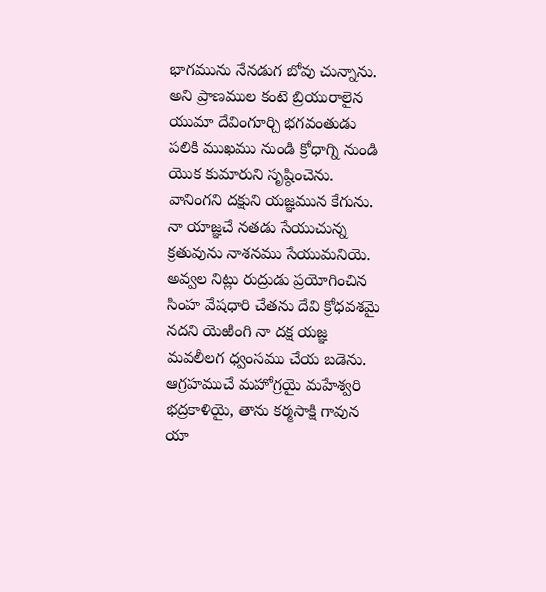భాగమును నేనడుగ బోవు చున్నాను.
అని ప్రాణముల కంటె బ్రియురాలైన యుమా దేవింగూర్చి భగవంతుడు పలికి ముఖము నుండి క్రోధాగ్ని నుండి యొక కుమారుని సృష్ఠించెను. వానింగని దక్షుని యజ్ఞమున కేగును. నా యాజ్ఞచే నతడు సేయుచున్న క్రతువును నాశనము సేయుమనియె.
అవ్వల నిట్లు రుద్రుడు ప్రయోగించిన సింహ వేషధారి చేతను దేవి క్రోధవశమై నదని యెఱింగి నా దక్ష యజ్ఞ మవలీలగ ధ్వంసము చేయ బడెను. ఆగ్రహముచే మహోగ్రయై మహేశ్వరి భద్రకాళియై, తాను కర్మసాక్షి గావున యా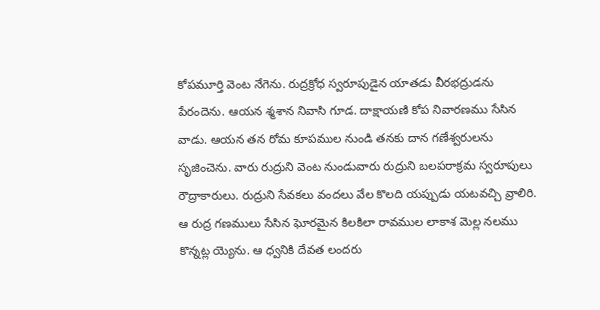కోపమూర్తి వెంట నేగెను. రుద్రక్రోధ స్వరూపుడైన యాతడు వీరభద్రుడను పేరందెను. ఆయన శ్మశాన నివాసి గూడ. దాక్షాయణి కోప నివారణము సేసిన వాడు. ఆయన తన రోమ కూపముల నుండి తనకు దాన గణేశ్వరులను సృజించెను. వారు రుద్రుని వెంట నుండువారు రుద్రుని బలపరాక్రమ స్వరూపులు రౌద్రాకారులు. రుద్రుని సేవకలు వందలు వేల కొలది యప్పుడు యటవచ్చి వ్రాలిరి. ఆ రుద్ర గణములు సేసిన ఘోరమైన కిలకిలా రావముల లాకాశ మెల్ల నలము కొన్నట్ల య్యెను. ఆ ధ్వనికి దేవత లందరు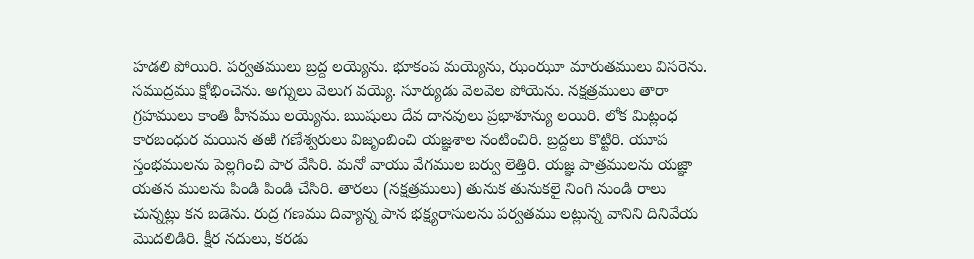హడలి పోయిరి. పర్వతములు బ్రద్ద లయ్యెను. భూకంప మయ్యెను, ఝంఝూ మారుతములు విసరెను. సముద్రము క్షోభించెను. అగ్నులు వెలుగ వయ్యె. సూర్యుడు వెలవెల పోయెను. నక్షత్రములు తారా గ్రహములు కాంతి హీనము లయ్యెను. ఋషులు దేవ దానవులు ప్రభాశూన్యు లయిరి. లోక మిట్లంధ కారబంధుర మయిన తఱి గణేశ్వరులు విజృంబించి యజ్ఞశాల నంటించిరి. బ్రద్దలు కొట్టిరి. యూప స్తంభములను పెల్లగించి పార వేసిరి. మనో వాయు వేగముల బర్వు లెత్తిరి. యజ్ఞ పాత్రములను యజ్ఞా యతన ములను పిండి పిండి చేసిరి. తారలు (నక్షత్రములు) తునుక తునుకలై నింగి నుండి రాలు చున్నట్లు కన బడెను. రుద్ర గణము దివ్యాన్న పాన భక్ష్యరాసులను పర్వతము లట్లున్న వానిని దినివేయ మొదలిడిరి. క్షీర నదులు, కరడు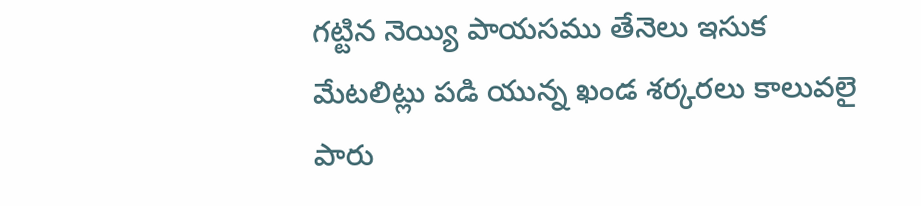గట్టిన నెయ్యి పాయసము తేనెలు ఇసుక మేటలిట్లు పడి యున్న ఖండ శర్కరలు కాలువలై పారు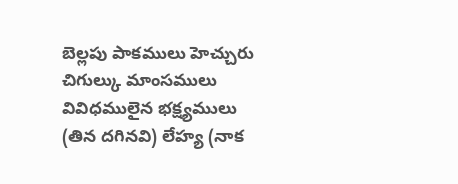బెల్లపు పాకములు హెచ్చురు చిగుల్కు మాంసములు వివిధములైన భక్ష్యములు (తిన దగినవి) లేహ్య (నాక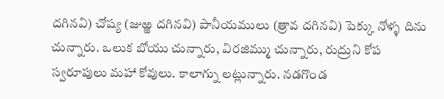దగినవి) చోష్య (జుఱ్ఱ దగినవి) పానీయములు (త్రావ దగినవి) పెక్కు నోళ్ళ దిను చున్నారు. ఒలుక బోయు చున్నారు, విరజిమ్ము చున్నారు, రుద్రుని కోప స్వరూపులు మహా కోవులు. కాలాగ్ను లట్లున్నారు. నడగొండ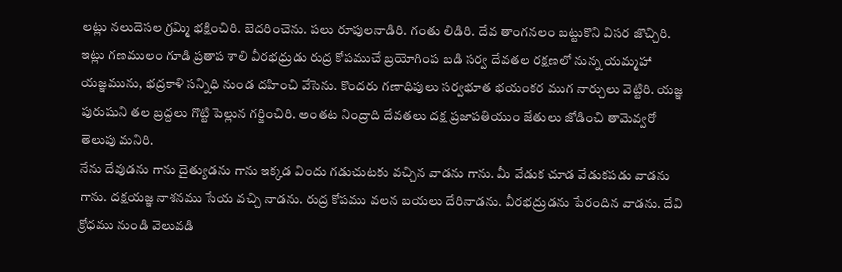లట్లు నలుదెసల గ్రమ్మి భక్షించిరి. బెదరించెను. పలు రూపులనాడిరి. గంతు లిడిరి. దేవ తాంగనలం బట్టుకొని విసర జొచ్చిరి. ఇట్లు గణములం గూడి ప్రతాప శాలి వీరభధ్రుడు రుద్ర కోపముచే బ్రయోగింప బడి సర్వ దేవతల రక్షణలో నున్న యమ్మహా యజ్ఞమును, భద్రకాళి సన్నిధి నుండ దహించి వేసెను. కొందరు గణాధిపులు సర్వభూత భయంకర ముగ నార్చులు వెట్టిరి. యజ్ఞ పురుషుని తల బ్రద్దలు గొట్టి పెల్లున గర్జించిరి. అంతట నింద్రాది దేవతలు దక్ష ప్రజాపతియుం జేతులు జోడించి తామెవ్వరో తెలుపు మనిరి.
నేను దేవుడను గాను దైత్యుడను గాను ఇక్కడ విందు గడుచుటకు వచ్చిన వాడను గాను. మీ వేడుక చూడ వేడుకపడు వాడను గాను. దక్షయజ్ఞ నాశనము సేయ వచ్చి నాడను. రుద్ర కోపము వలన బయలు దేరినాడను. వీరభద్రుడను పేరందిన వాడను. దేవి క్రోధము నుండి వెలువడి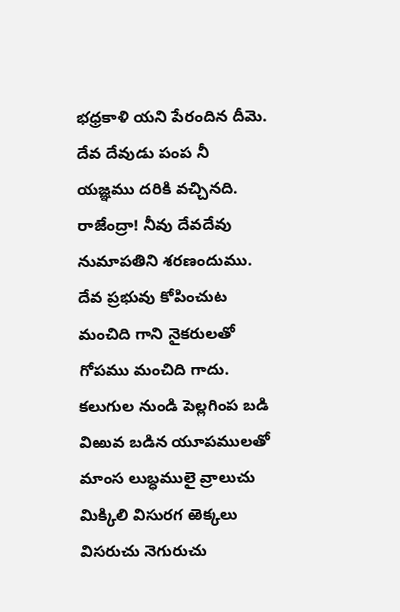భధ్రకాళి యని పేరందిన దీమె. దేవ దేవుడు పంప నీ యజ్ఞము దరికి వచ్చినది. రాజేంద్రా! నీవు దేవదేవు నుమాపతిని శరణందుము. దేవ ప్రభువు కోపించుట మంచిది గాని నైకరులతో గోపము మంచిది గాదు.
కలుగుల నుండి పెల్లగింప బడి విఱువ బడిన యూపములతో మాంస లుబ్ధములై వ్రాలుచు మిక్కిలి విసురగ ఱెక్కలు విసరుచు నెగురుచు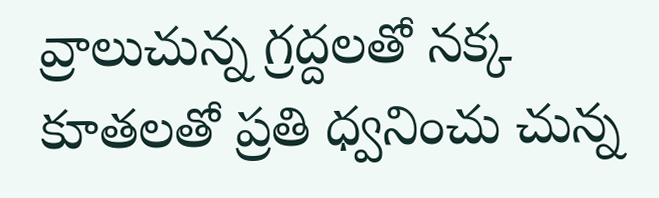వ్రాలుచున్న గ్రద్దలతో నక్క కూతలతో ప్రతి ధ్వనించు చున్న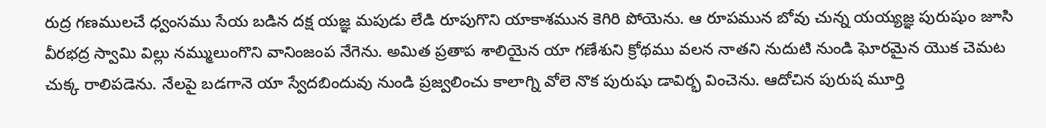రుద్ర గణములచే ధ్వంసము సేయ బడిన దక్ష యజ్ఞ మపుడు లేడి రూపుగొని యాకాశమున కెగిరి పోయెను. ఆ రూపమున బోవు చున్న యయ్యజ్ఞ పురుషుం జూసి వీరభద్ర స్వామి విల్లు నమ్ములుంగొని వానింజంప నేగెను. అమిత ప్రతాప శాలియైన యా గణేశుని క్రోథము వలన నాతని నుదుటి నుండి ఘోరమైన యొక చెమట చుక్క రాలిపడెను. నేలపై బడగానె యా స్వేదబిందువు నుండి ప్రజ్వలించు కాలాగ్ని వోలె నొక పురుషు డావిర్భ వించెను. ఆదోచిన పురుష మూర్తి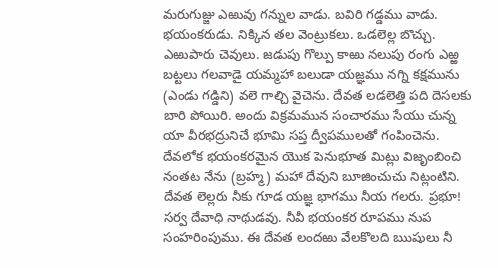మరుగుజ్జు ఎఱువు గన్నుల వాడు. బవిరి గడ్డము వాడు. భయంకరుడు. నిక్కిన తల వెంట్రుకలు. ఒడలెల్ల బొచ్చు. ఎఱుపారు చెవులు. జడుపు గొల్పు కాఱు నలుపు రంగు ఎఱ్ఱ బట్టలు గలవాడై యమ్మహా బలుడా యజ్ఞము నగ్ని కక్షమును (ఎండు గడ్డిని) వలె గాల్చి వైచెను. దేవత లడలెత్తి పది దెసలకు బారి పోయిరి. అందు విక్రమమున సంచారము సేయు చున్న యా వీరభద్రునిచే భూమి సప్త ద్వీపములతో గంపించెను. దేవలోక భయంకరమైన యొక పెనుభూత మిట్లు విజృంబించి నంతట నేను (బ్రహ్మ) మహా దేవుని బూజించుచు నిట్లంటిని. దేవత లెల్లరు నీకు గూడ యజ్ఞ భాగము నీయ గలరు. ప్రభూ! సర్వ దేవాధి నాథుడవు. నీవీ భయంకర రూపము నుప సంహరింపుము. ఈ దేవత లందఱు వేలకొలది ఋషులు నీ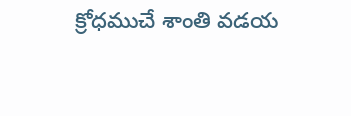క్రోధముచే శాంతి వడయ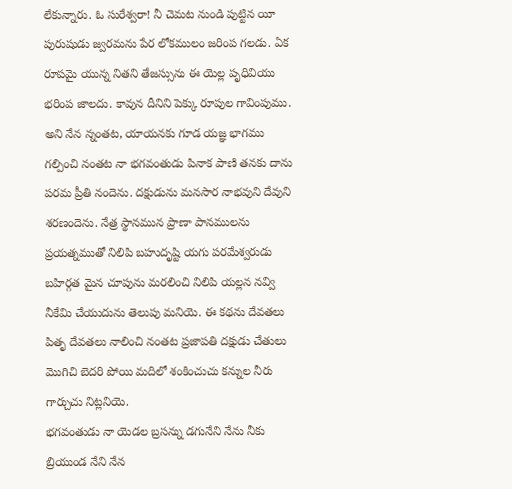లేకున్నారు. ఓ సురేశ్వరా! నీ చెమట నుండి పుట్టిన యీ పురుషుడు జ్వరమను పేర లోకములం జరింప గలడు. ఏక రూపమై యున్న నితని తేజస్సును ఈ యెల్ల పృధివియు భరింప జాలదు. కావున దీనిని పెక్కు రూపుల గావింపుము. అని నేన న్నంతట, యాయనకు గూడ యజ్ఞ భాగము గల్పించి నంతట నా భగవంతుడు పినాక పాణి తనకు దాను పరమ ప్రీతి నందెను. దక్షుడును మనసార నాభవుని దేవుని శరణందెను. నేత్ర స్థానమున ప్రాణా పానములను ప్రయత్నముతో నిలిపి బహుదృష్టి యగు పరమేశ్వరుడు బహిర్గత మైన చూపును మరలించి నిలిపి యల్లన నవ్వి నీకేమి చేయుదును తెలుపు మనియె. ఈ కథను దేవతలు పితృ దేవతలు నాలించి నంతట ప్రజాపతి దక్షుడు చేతులు మొగిచి బెదరి పోయి మదిలో శంకించుచు కన్నుల నీరు గార్చుచు నిట్లనియె.
భగవంతుడు నా యెడల బ్రసన్ను డగునేని నేను నీకు బ్రియుండ నేని నేన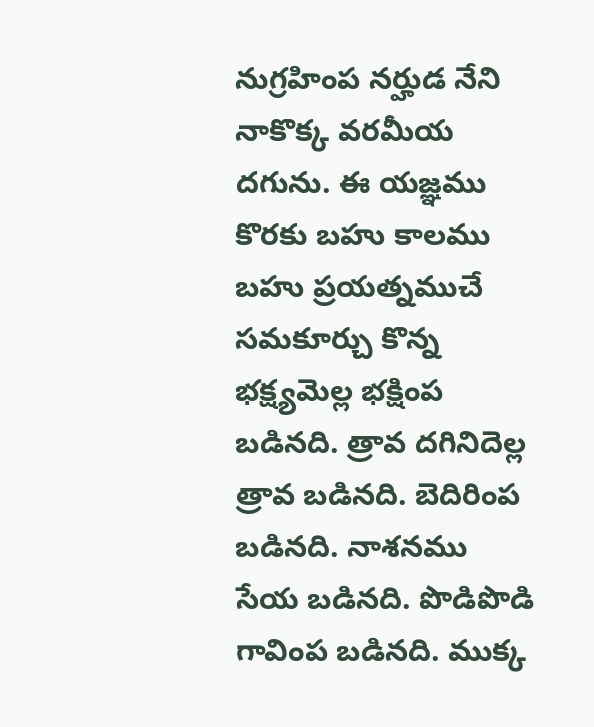నుగ్రహింప నర్హుడ నేని నాకొక్క వరమీయ దగును. ఈ యజ్ఞము కొరకు బహు కాలము బహు ప్రయత్నముచే సమకూర్చు కొన్న భక్ష్యమెల్ల భక్షింప బడినది. త్రావ దగినిదెల్ల త్రావ బడినది. బెదిరింప బడినది. నాశనము సేయ బడినది. పొడిపొడి గావింప బడినది. ముక్క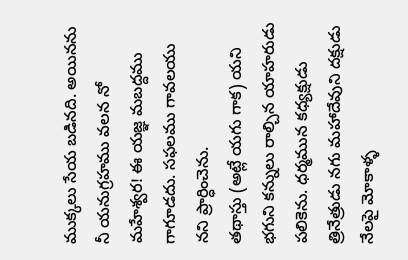ముక్కలు సేయ బడినది. అయినను నీ యనుగ్రహము వలన నో మహేశ్వర! ఈ యజ్ఞ మబద్దము గాగూడదు. సఫలము గావలయు నని ప్రార్ధించెను.
తథాస్తు (అట్లే యగు గాక) యని భగుని కన్నులు రాల్చిన యాహరుడు పలికెను. ధర్మమున కధ్యక్షుడు త్రినేత్రుడు నగు మహాదేవుని దక్షుడు నేలపై మోకాళ్ళ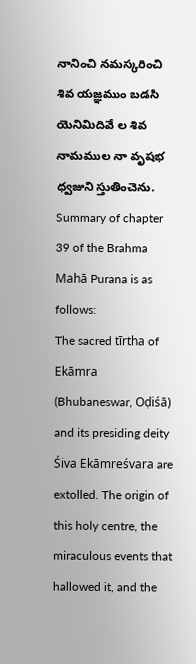నానించి నమస్కరించి శివ యజ్ఞముం బడసి యెనిమిదివే ల శివ నామముల నా వృషభ ధ్వజుని స్తుతించెను.
Summary of chapter 39 of the Brahma Mahā Purana is as follows:
The sacred tīrtha of Ekāmra (Bhubaneswar, Oḍiśā) and its presiding deity Śiva Ekāmreśvara are extolled. The origin of this holy centre, the miraculous events that hallowed it, and the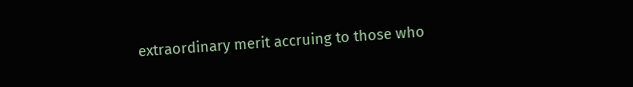extraordinary merit accruing to those who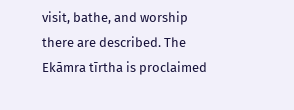visit, bathe, and worship there are described. The Ekāmra tīrtha is proclaimed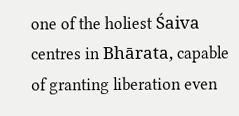one of the holiest Śaiva centres in Bhārata, capable of granting liberation even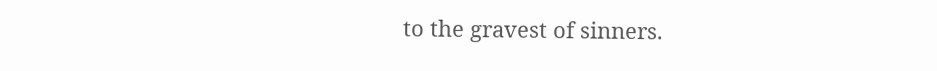to the gravest of sinners.